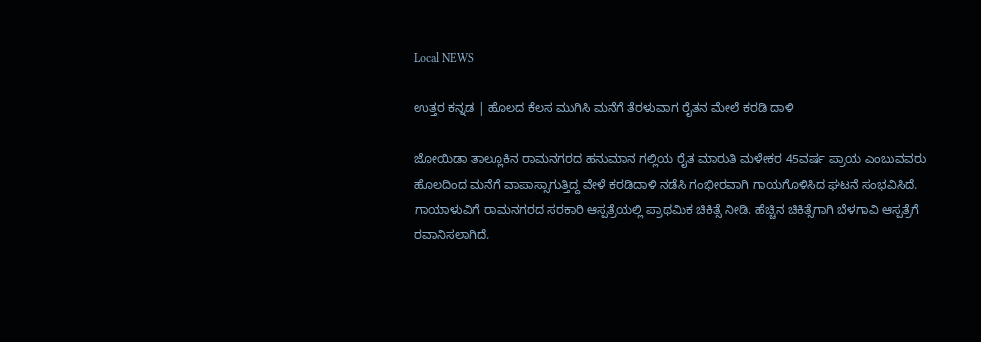Local NEWS

ಉತ್ತರ ಕನ್ನಡ | ಹೊಲದ ಕೆಲಸ ಮುಗಿಸಿ ಮನೆಗೆ ತೆರಳುವಾಗ ರೈತನ ಮೇಲೆ ಕರಡಿ ದಾಳಿ

ಜೋಯಿಡಾ ತಾಲ್ಲೂಕಿನ ರಾಮನಗರದ ಹನುಮಾನ ಗಲ್ಲಿಯ ರೈತ ಮಾರುತಿ ಮಳೇಕರ 45ವರ್ಷ ಪ್ರಾಯ ಎಂಬುವವರು ಹೊಲದಿಂದ ಮನೆಗೆ ವಾಪಾಸ್ಸಾಗುತ್ತಿದ್ದ ವೇಳೆ ಕರಡಿದಾಳಿ ನಡೆಸಿ ಗಂಭೀರವಾಗಿ ಗಾಯಗೊಳಿಸಿದ ಘಟನೆ ಸಂಭವಿಸಿದೆ. ಗಾಯಾಳುವಿಗೆ ರಾಮನಗರದ ಸರಕಾರಿ ಆಸ್ಪತ್ರೆಯಲ್ಲಿ ಪ್ರಾಥಮಿಕ ಚಿಕಿತ್ಸೆ ನೀಡಿ. ಹೆಚ್ಚಿನ ಚಿಕಿತ್ಸೆಗಾಗಿ ಬೆಳಗಾವಿ ಆಸ್ಪತ್ರೆಗೆ ರವಾನಿಸಲಾಗಿದೆ.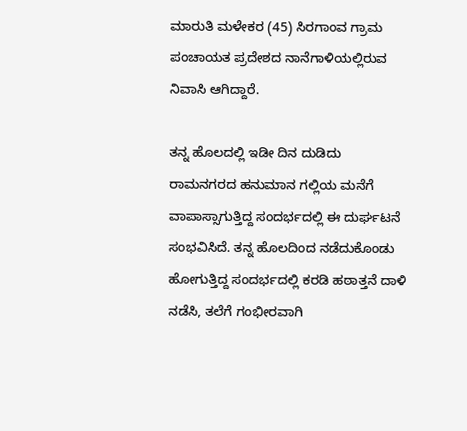ಮಾರುತಿ ಮಳೇಕರ (45) ಸಿರಗಾಂವ ಗ್ರಾಮ ಪಂಚಾಯತ ಪ್ರದೇಶದ ನಾನೆಗಾಳಿಯಲ್ಲಿರುವ ನಿವಾಸಿ ಆಗಿದ್ದಾರೆ.

ತನ್ನ ಹೊಲದಲ್ಲಿ ಇಡೀ ದಿನ ದುಡಿದು ರಾಮನಗರದ ಹನುಮಾನ ಗಲ್ಲಿಯ ಮನೆಗೆ ವಾಪಾಸ್ಸಾಗುತ್ತಿದ್ದ ಸಂದರ್ಭದಲ್ಲಿ ಈ ದುರ್ಘಟನೆ ಸಂಭವಿಸಿದೆ. ತನ್ನ ಹೊಲದಿಂದ ನಡೆದುಕೊಂಡು ಹೋಗುತ್ತಿದ್ದ ಸಂದರ್ಭದಲ್ಲಿ ಕರಡಿ ಹಠಾತ್ತನೆ ದಾಳಿ ನಡೆಸಿ, ತಲೆಗೆ ಗಂಭೀರವಾಗಿ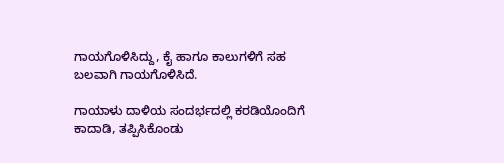ಗಾಯಗೊಳಿಸಿದ್ದು, ಕೈ ಹಾಗೂ ಕಾಲುಗಳಿಗೆ ಸಹ ಬಲವಾಗಿ ಗಾಯಗೊಳಿಸಿದೆ.

ಗಾಯಾಳು ದಾಳಿಯ ಸಂದರ್ಭದಲ್ಲಿ ಕರಡಿಯೊಂದಿಗೆ ಕಾದಾಡಿ, ತಪ್ಪಿಸಿಕೊಂಡು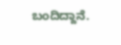ಬಂದಿದ್ದಾನೆ.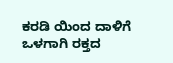ಕರಡಿ ಯಿಂದ ದಾಳಿಗೆ ಒಳಗಾಗಿ ರಕ್ತದ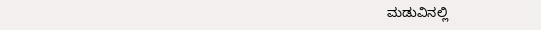ಮಡುವಿನಲ್ಲಿ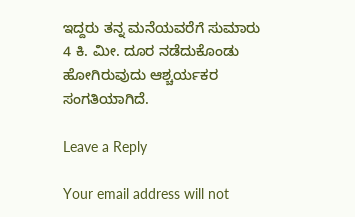ಇದ್ದರು ತನ್ನ ಮನೆಯವರೆಗೆ ಸುಮಾರು 4 ಕಿ. ಮೀ. ದೂರ ನಡೆದುಕೊಂಡು ಹೋಗಿರುವುದು ಆಶ್ಚರ್ಯಕರ ಸಂಗತಿಯಾಗಿದೆ.

Leave a Reply

Your email address will not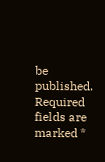be published. Required fields are marked *